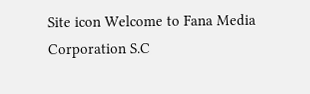Site icon Welcome to Fana Media Corporation S.C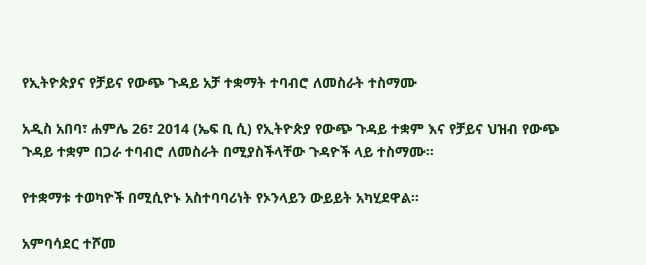የኢትዮጵያና የቻይና የውጭ ጉዳይ አቻ ተቋማት ተባብሮ ለመስራት ተስማሙ

አዲስ አበባ፣ ሐምሌ 26፣ 2014 (ኤፍ ቢ ሲ) የኢትዮጵያ የውጭ ጉዳይ ተቋም እና የቻይና ህዝብ የውጭ ጉዳይ ተቋም በጋራ ተባብሮ ለመስራት በሚያስችላቸው ጉዳዮች ላይ ተስማሙ፡፡

የተቋማቱ ተወካዮች በሚሲዮኑ አስተባባሪነት የኦንላይን ውይይት አካሂደዋል፡፡

አምባሳደር ተሾመ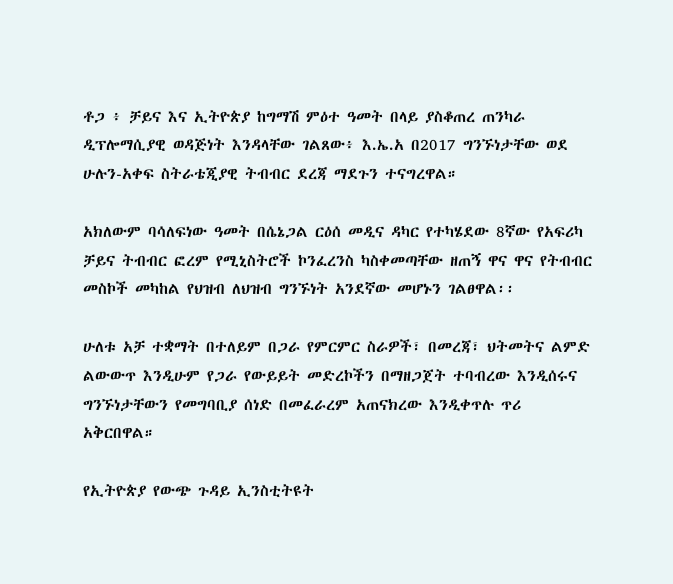ቶጋ ፥ ቻይና እና ኢትዮጵያ ከግማሽ ምዕተ ዓመት በላይ ያስቆጠረ ጠንካራ ዲፕሎማሲያዊ ወዳጅነት እንዳላቸው ገልጸው፥ እ.ኤ.አ በ2017 ግንኙነታቸው ወደ ሁሉን-አቀፍ ስትራቴጂያዊ ትብብር ደረጃ ማደጉን ተናግረዋል።

አክለውም ባሳለፍነው ዓመት በሴኔጋል ርዕሰ መዲና ዳካር የተካሄደው 8ኛው የአፍሪካ ቻይና ትብብር ፎረም የሚኒስትሮች ኮንፈረንስ ካስቀመጣቸው ዘጠኝ ዋና ዋና የትብብር መስኮች መካከል የህዝብ ለህዝብ ግንኙነት አንደኛው መሆኑን ገልፀዋል፡፡

ሁለቱ አቻ ተቋማት በተለይም በጋራ የምርምር ስራዎች፣ በመረጃ፣ ህትመትና ልምድ ልውውጥ እንዲሁም የጋራ የውይይት መድረኮችን በማዘጋጀት ተባብረው እንዲሰሩና ግንኙነታቸውን የመግባቢያ ሰነድ በመፈራረም አጠናክረው እንዲቀጥሉ ጥሪ አቅርበዋል።

የኢትዮጵያ የውጭ ጉዳይ ኢንስቲትዩት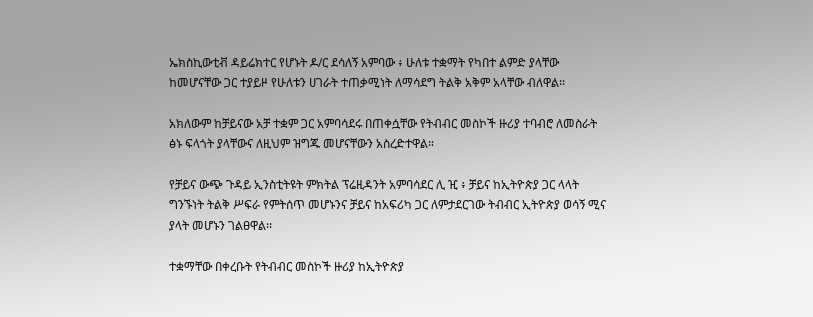ኤክስኪውቲቭ ዳይሬክተር የሆኑት ዶ/ር ደሳለኝ አምባው ፥ ሁለቱ ተቋማት የካበተ ልምድ ያላቸው ከመሆናቸው ጋር ተያይዞ የሁለቱን ሀገራት ተጠቃሚነት ለማሳደግ ትልቅ አቅም አላቸው ብለዋል፡፡

አክለውም ከቻይናው አቻ ተቋም ጋር አምባሳደሩ በጠቀሷቸው የትብብር መስኮች ዙሪያ ተባብሮ ለመስራት ፅኑ ፍላጎት ያላቸውና ለዚህም ዝግጁ መሆናቸውን አስረድተዋል።

የቻይና ውጭ ጉዳይ ኢንስቲትዩት ምክትል ፕሬዚዳንት አምባሳደር ሊ ዢ ፥ ቻይና ከኢትዮጵያ ጋር ላላት ግንኙነት ትልቅ ሥፍራ የምትሰጥ መሆኑንና ቻይና ከአፍሪካ ጋር ለምታደርገው ትብብር ኢትዮጵያ ወሳኝ ሚና ያላት መሆኑን ገልፀዋል፡፡

ተቋማቸው በቀረቡት የትብብር መስኮች ዙሪያ ከኢትዮጵያ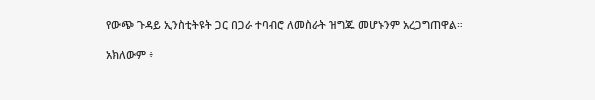የውጭ ጉዳይ ኢንስቲትዩት ጋር በጋራ ተባብሮ ለመስራት ዝግጁ መሆኑንም አረጋግጠዋል።

አክለውም ፥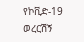የኮቪድ-19 ወረርሽኝ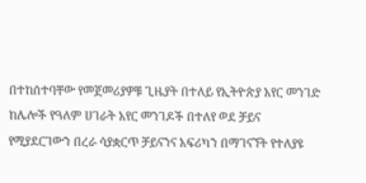በተከሰተባቸው የመጀመሪያዎቹ ጊዜያት በተለይ የኢትዮጵያ አየር መንገድ ከሌሎች የዓለም ሀገራት አየር መንገዶች በተለየ ወደ ቻይና የሚያደርገውን በረራ ሳያቋርጥ ቻይናንና አፍሪካን በማገናኘት የተለያዩ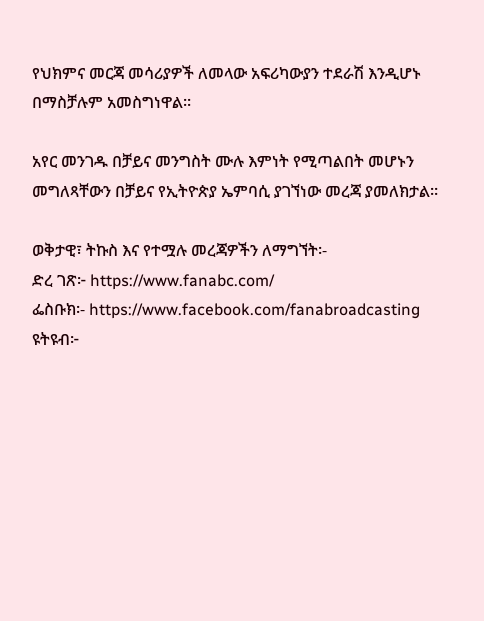የህክምና መርጃ መሳሪያዎች ለመላው አፍሪካውያን ተደራሽ እንዲሆኑ በማስቻሉም አመስግነዋል፡፡

አየር መንገዱ በቻይና መንግስት ሙሉ እምነት የሚጣልበት መሆኑን መግለጻቸውን በቻይና የኢትዮጵያ ኤምባሲ ያገኘነው መረጃ ያመለክታል።

ወቅታዊ፣ ትኩስ እና የተሟሉ መረጃዎችን ለማግኘት፡-
ድረ ገጽ፦ https://www.fanabc.com/
ፌስቡክ፡- https://www.facebook.com/fanabroadcasting
ዩትዩብ፦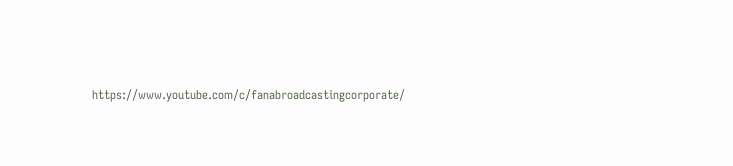https://www.youtube.com/c/fanabroadcastingcorporate/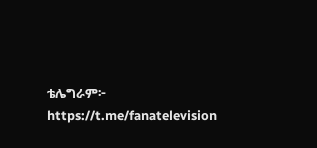ቴሌግራም፦ https://t.me/fanatelevision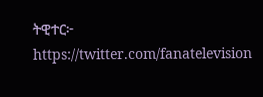ትዊተር፦ https://twitter.com/fanatelevision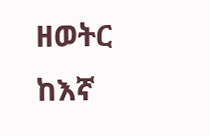ዘወትር ከእኛ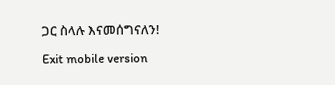ጋር ስላሉ እናመሰግናለን!

Exit mobile version